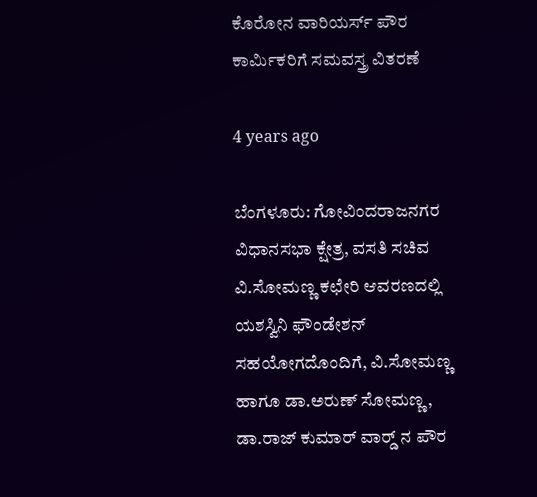ಕೊರೋನ ವಾರಿಯರ್ಸ್ ಪೌರ ಕಾರ್ಮಿಕರಿಗೆ ಸಮವಸ್ತ್ರ ವಿತರಣೆ

4 years ago

ಬೆಂಗಳೂರು: ಗೋವಿಂದರಾಜನಗರ ವಿಧಾನಸಭಾ ಕ್ಷೇತ್ರ, ವಸತಿ ಸಚಿವ ವಿ.ಸೋಮಣ್ಣ ಕಛೇರಿ ಆವರಣದಲ್ಲಿ ಯಶಸ್ವಿನಿ ಫೌಂಡೇಶನ್ ಸಹಯೋಗದೊಂದಿಗೆ, ವಿ.ಸೋಮಣ್ಣ ಹಾಗೂ ಡಾ.ಅರುಣ್ ಸೋಮಣ್ಣ, ಡಾ.ರಾಜ್ ಕುಮಾರ್ ವಾರ್ಡ್‍ ನ ಪೌರ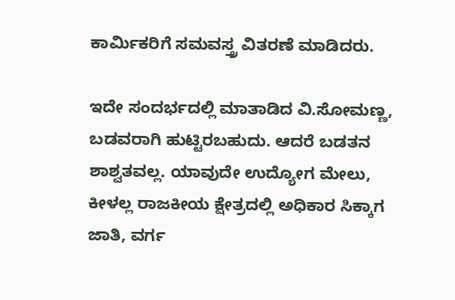ಕಾರ್ಮಿಕರಿಗೆ ಸಮವಸ್ತ್ರ ವಿತರಣೆ ಮಾಡಿದರು.

ಇದೇ ಸಂದರ್ಭದಲ್ಲಿ ಮಾತಾಡಿದ ವಿ.ಸೋಮಣ್ಣ, ಬಡವರಾಗಿ ಹುಟ್ಟಿರಬಹುದು. ಆದರೆ ಬಡತನ ಶಾಶ್ವತವಲ್ಲ. ಯಾವುದೇ ಉದ್ಯೋಗ ಮೇಲು, ಕೀಳಲ್ಲ ರಾಜಕೀಯ ಕ್ಷೇತ್ರದಲ್ಲಿ ಅಧಿಕಾರ ಸಿಕ್ಕಾಗ ಜಾತಿ, ವರ್ಗ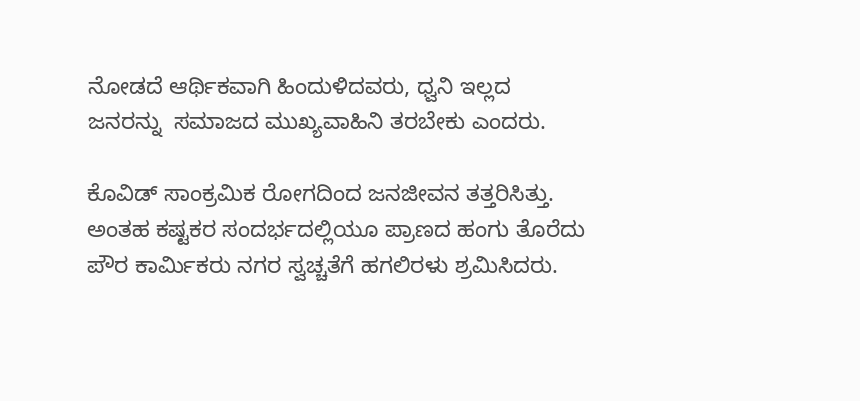ನೋಡದೆ ಆರ್ಥಿಕವಾಗಿ ಹಿಂದುಳಿದವರು, ಧ್ವನಿ ಇಲ್ಲದ ಜನರನ್ನು  ಸಮಾಜದ ಮುಖ್ಯವಾಹಿನಿ ತರಬೇಕು ಎಂದರು.

ಕೊವಿಡ್ ಸಾಂಕ್ರಮಿಕ ರೋಗದಿಂದ ಜನಜೀವನ ತತ್ತರಿಸಿತ್ತು. ಅಂತಹ ಕಷ್ಟಕರ ಸಂದರ್ಭದಲ್ಲಿಯೂ ಪ್ರಾಣದ ಹಂಗು ತೊರೆದು ಪೌರ ಕಾರ್ಮಿಕರು ನಗರ ಸ್ವಚ್ಚತೆಗೆ ಹಗಲಿರಳು ಶ್ರಮಿಸಿದರು.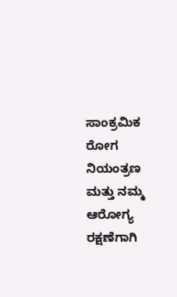ಸಾಂಕ್ರಮಿಕ ರೋಗ ನಿಯಂತ್ರಣ ಮತ್ತು ನಮ್ಮ ಆರೋಗ್ಯ ರಕ್ಷಣೆಗಾಗಿ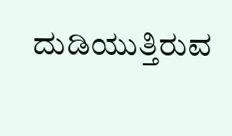ದುಡಿಯುತ್ತಿರುವ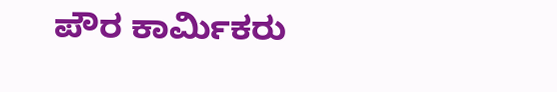ಪೌರ ಕಾರ್ಮಿಕರು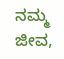ನಮ್ಮ  ಜೀವ,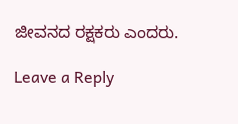ಜೀವನದ ರಕ್ಷಕರು ಎಂದರು.

Leave a Reply